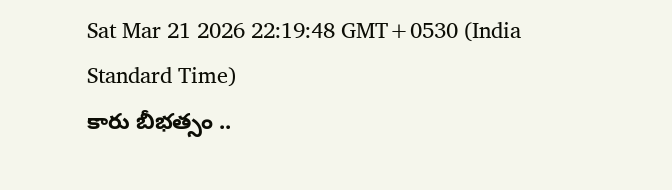Sat Mar 21 2026 22:19:48 GMT+0530 (India Standard Time)
కారు బీభత్సం ..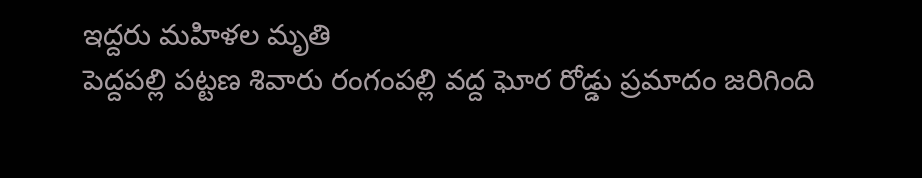ఇద్దరు మహిళల మృతి
పెద్దపల్లి పట్టణ శివారు రంగంపల్లి వద్ద ఘోర రోడ్డు ప్రమాదం జరిగింది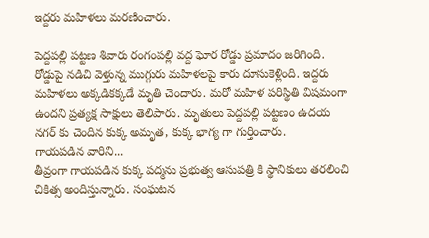ఇద్దరు మహిళలు మరణించారు.

పెద్దపల్లి పట్టణ శివారు రంగంపల్లి వద్ద ఘోర రోడ్డు ప్రమాదం జరిగింది. రోడ్డుపై నడిచి వెళ్తున్న ముగ్గురు మహిళలపై కారు దూసుకెళ్లింది. ఇద్దరు మహిళలు అక్కడికక్కడే మృతి చెందారు. మరో మహిళ పరిస్థితి విషమంగా ఉందని ప్రత్యక్ష సాక్షులు తెలిపారు. మృతులు పెద్దపల్లి పట్టణం ఉదయ నగర్ కు చెందిన కుక్క అమృత, కుక్క భాగ్య గా గుర్తించారు.
గాయపడిన వారిని...
తీవ్రంగా గాయపడిన కుక్క పద్మను ప్రభుత్వ ఆసుపత్రి కి స్థానికులు తరలించి చికిత్స అందిస్తున్నారు. సంఘటన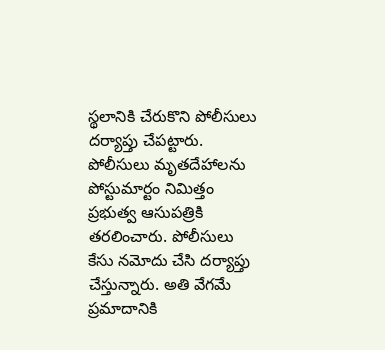స్థలానికి చేరుకొని పోలీసులు దర్యాప్తు చేపట్టారు. పోలీసులు మృతదేహాలను పోస్టుమార్టం నిమిత్తం ప్రభుత్వ ఆసుపత్రికి తరలించారు. పోలీసులు కేసు నమోదు చేసి దర్యాప్తు చేస్తున్నారు. అతి వేగమే ప్రమాదానికి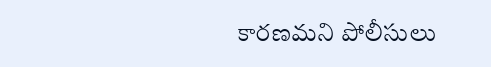కారణమని పోలీసులు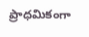ప్రాధమికంగా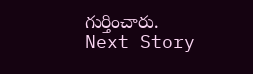గుర్తించారు.
Next Story